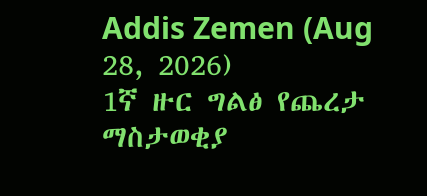Addis Zemen (Aug 28, 2026)
1ኛ ዙር ግልፅ የጨረታ ማስታወቂያ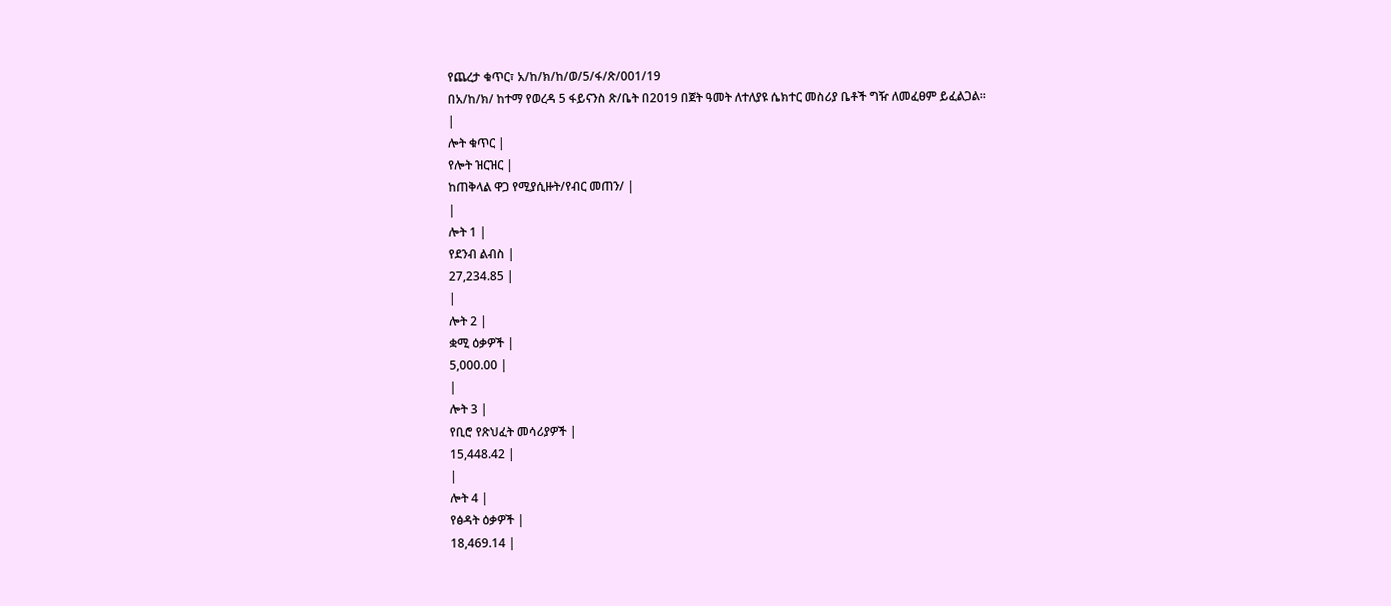የጨረታ ቁጥር፣ አ/ከ/ክ/ከ/ወ/5/ፋ/ጽ/001/19
በአ/ከ/ክ/ ከተማ የወረዳ 5 ፋይናንስ ጽ/ቤት በ2019 በጀት ዓመት ለተለያዩ ሴክተር መስሪያ ቤቶች ግዥ ለመፈፀም ይፈልጋል።
|
ሎት ቁጥር |
የሎት ዝርዝር |
ከጠቅላል ዋጋ የሚያሲዙት/የብር መጠን/ |
|
ሎት 1 |
የደንብ ልብስ |
27,234.85 |
|
ሎት 2 |
ቋሚ ዕቃዎች |
5,000.00 |
|
ሎት 3 |
የቢሮ የጽህፈት መሳሪያዎች |
15,448.42 |
|
ሎት 4 |
የፅዳት ዕቃዎች |
18,469.14 |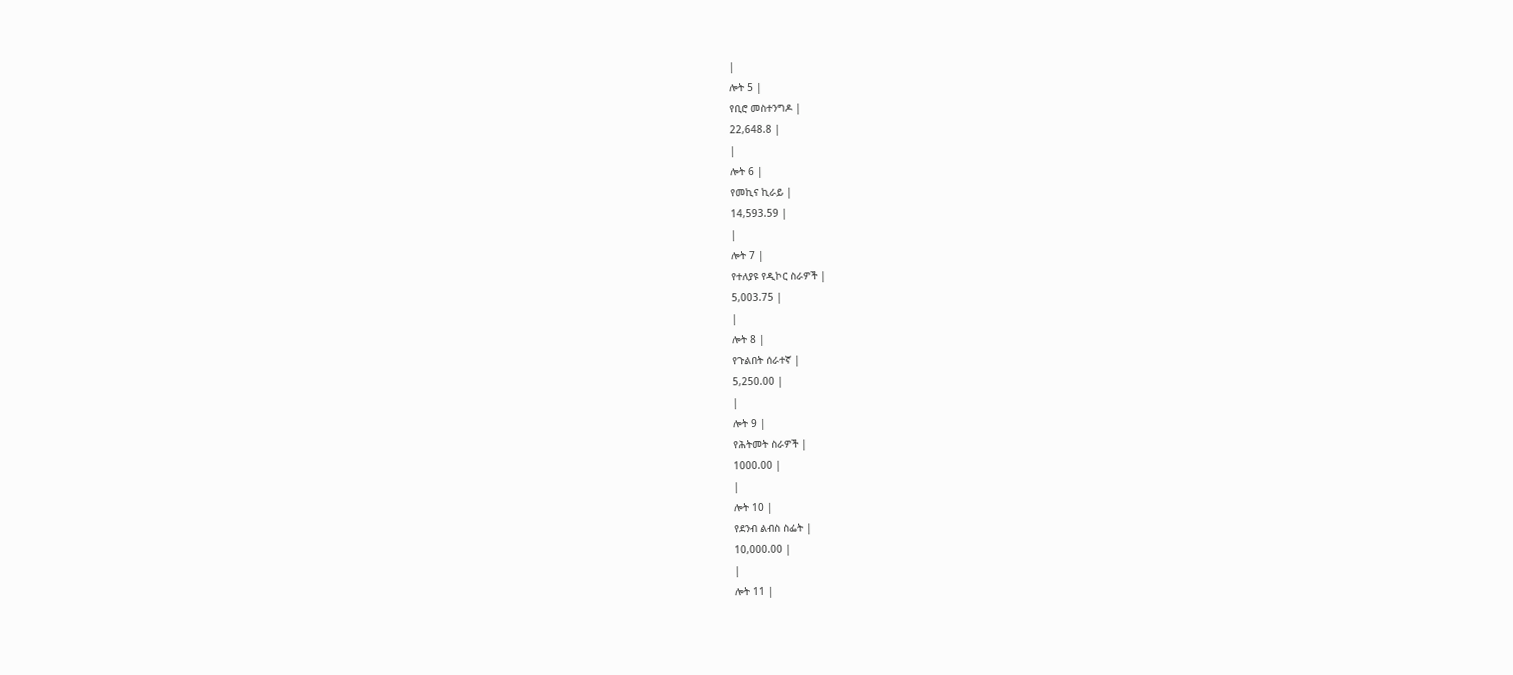|
ሎት 5 |
የቢሮ መስተንግዶ |
22,648.8 |
|
ሎት 6 |
የመኪና ኪራይ |
14,593.59 |
|
ሎት 7 |
የተለያዩ የዲኮር ስራዎች |
5,003.75 |
|
ሎት 8 |
የጉልበት ሰራተኛ |
5,250.00 |
|
ሎት 9 |
የሕትመት ስራዎች |
1000.00 |
|
ሎት 10 |
የደንብ ልብስ ስፌት |
10,000.00 |
|
ሎት 11 |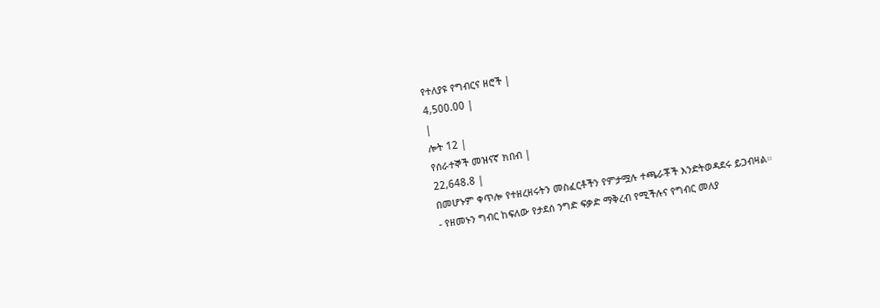የተለያዩ የግብርና ዘሮች |
4,500.00 |
|
ሎት 12 |
የሰራተኞች መዝናኛ ክበብ |
22,648.8 |
በመሆኑም ቀጥሎ የተዘረዘሩትን መስፈርቶችን የምታሟሉ ተጫራቾች እንድትወዳደሩ ይጋብዛል።
- የዘመኑን ግብር ከፍለው የታደሰ ንግድ ፍቃድ ማቅረብ የሚችሉና የግብር መለያ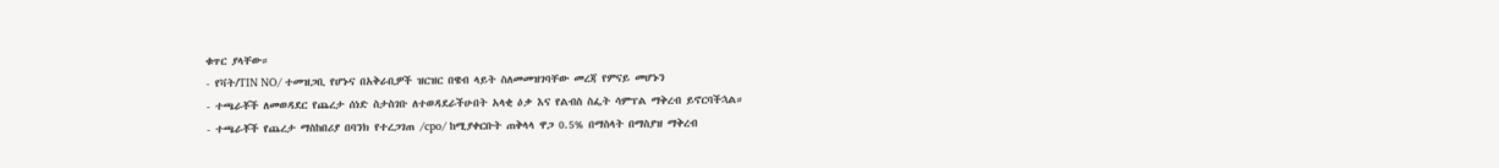ቁጥር ያላቸው።
- የቫት/TIN NO/ ተመዝጋቢ የሆኑና በአቅራቢዎች ዝርዝር በዌብ ላይት ስለመመዝገባቸው መረጃ የምናይ መሆኑን
- ተጫራቾች ለመወዳደር የጨረታ ሰነድ ስታስገቡ ለተወዳደራችሁበት አላቂ ዕቃ እና የልብስ ስፌት ሳምፕል ማቅረብ ይኖርባችኋል።
- ተጫራቾች የጨረታ ማስከበሪያ በባንክ የተረጋገጠ /cpo/ ከሚያቀርቡት ጠቅላላ ዋጋ 0.5% በማስላት በማስያዝ ማቅረብ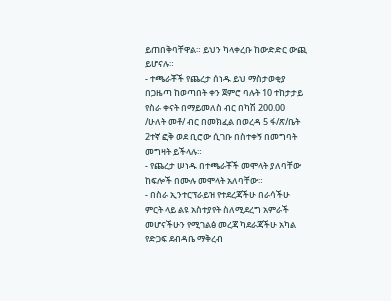ይጠበቅባቸዋል። ይህን ካላቀረቡ ከውድድር ውጪ ይሆናሉ።
- ተጫራቾች የጨረታ ሰነዱ ይህ ማስታወቂያ በጋዜጣ ከወጣበት ቀን ጀምሮ ባሉት 10 ተከታታይ የስራ ቀናት በማይመለስ ብር በካሽ 200.00 /ሁለት መቶ/ ብር በመክፈል በወረዳ 5 ፋ/ጽ/ቤት 2ተኛ ፎቅ ወደ ቢሮው ሲገቡ በስተቀኝ በመግባት መግዛት ይችላሉ።
- የጨረታ ሠነዱ በተጫራቾች መሞላት ያለባቸው ከፍሎች በሙሉ መሞላት አለባቸው።
- በስራ ኢንተርፕራይዝ የተደረጃችሁ በራሳችሁ ምርት ላይ ልዩ አስተያየት ስለሚደረግ አምራች መሆናችሁን የሚገልፅ መረጃ ካደራጃችሁ አካል የድጋፍ ደብዳቤ ማቅረብ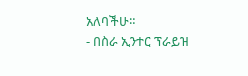አለባችሁ።
- በስራ ኢንተር ፕራይዝ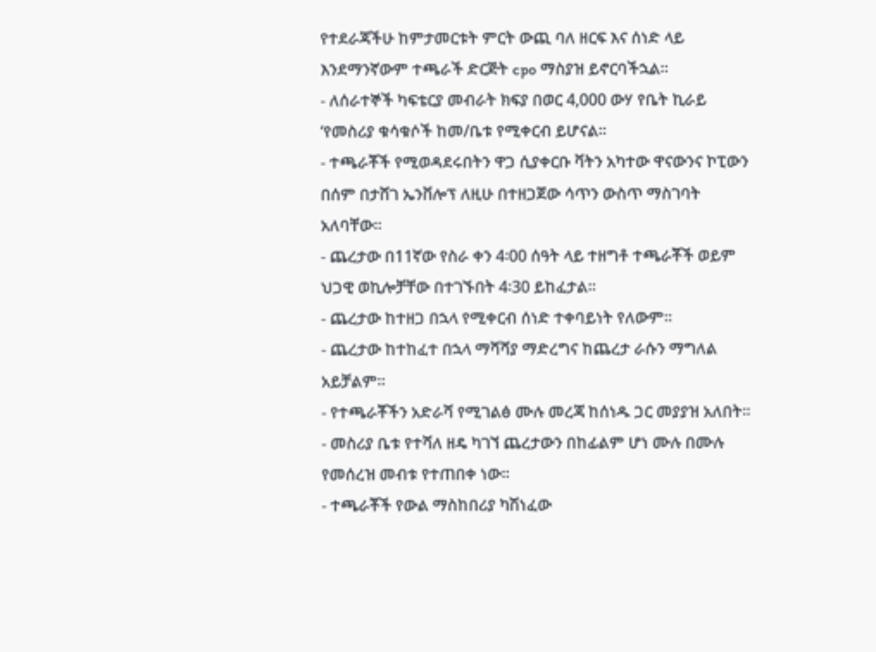የተደራጃችሁ ከምታመርቱት ምርት ውጪ ባለ ዘርፍ እና ሰነድ ላይ እንደማንኛውም ተጫራች ድርጅት cpo ማስያዝ ይኖርባችኋል።
- ለሰራተኞች ካፍቴርያ መብራት ክፍያ በወር 4,000 ውሃ የቤት ኪራይ ‘የመስሪያ ቁሳቁሶች ከመ/ቤቱ የሚቀርብ ይሆናል።
- ተጫራቾች የሚወዳደሩበትን ዋጋ ሲያቀርቡ ቫትን አካተው ዋናውንና ኮፒውን በሰም በታሸገ ኤንቨሎፕ ለዚሁ በተዘጋጀው ሳጥን ውስጥ ማስገባት አለባቸው።
- ጨረታው በ11ኛው የስራ ቀን 4፡00 ሰዓት ላይ ተዘግቶ ተጫራቾች ወይም ህጋዊ ወኪሎቻቸው በተገኙበት 4፡30 ይከፈታል።
- ጨረታው ከተዘጋ በኋላ የሚቀርብ ሰነድ ተቀባይነት የለውም።
- ጨረታው ከተከፈተ በኋላ ማሻሻያ ማድረግና ከጨረታ ራሱን ማግለል አይቻልም።
- የተጫራቾችን አድራሻ የሚገልፅ ሙሉ መረጃ ከሰነዱ ጋር መያያዝ አለበት።
- መስሪያ ቤቱ የተሻለ ዘዴ ካገኘ ጨረታውን በከፊልም ሆነ ሙሉ በሙሉ የመሰረዝ መብቱ የተጠበቀ ነው።
- ተጫራቾች የውል ማስከበሪያ ካሽነፈው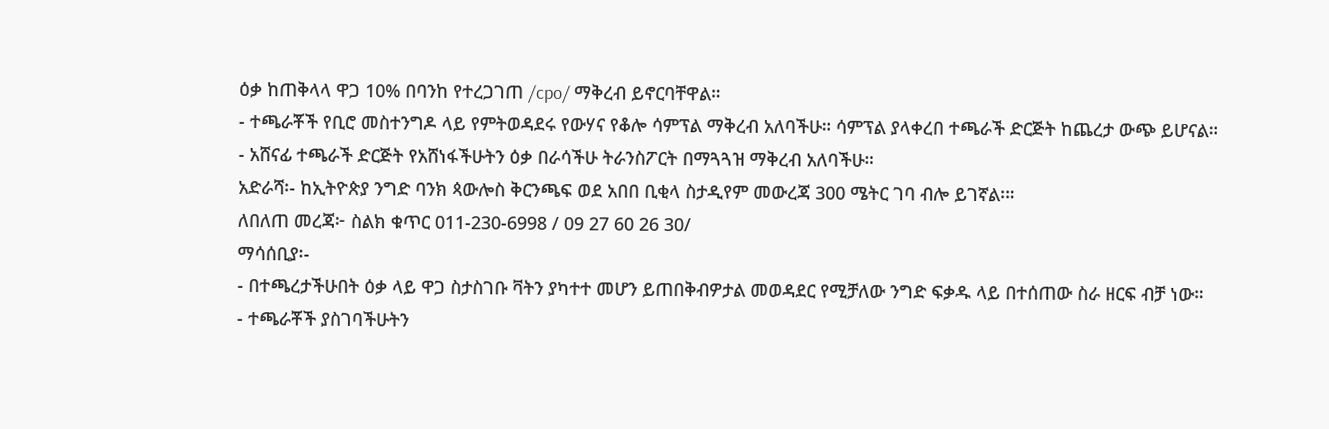ዕቃ ከጠቅላላ ዋጋ 10% በባንከ የተረጋገጠ /cpo/ ማቅረብ ይኖርባቸዋል።
- ተጫራቾች የቢሮ መስተንግዶ ላይ የምትወዳደሩ የውሃና የቆሎ ሳምፕል ማቅረብ አለባችሁ። ሳምፕል ያላቀረበ ተጫራች ድርጅት ከጨረታ ውጭ ይሆናል።
- አሸናፊ ተጫራች ድርጅት የአሸነፋችሁትን ዕቃ በራሳችሁ ትራንስፖርት በማጓጓዝ ማቅረብ አለባችሁ።
አድራሻ፡- ከኢትዮጵያ ንግድ ባንክ ጳውሎስ ቅርንጫፍ ወደ አበበ ቢቂላ ስታዲየም መውረጃ 300 ሜትር ገባ ብሎ ይገኛል፡።
ለበለጠ መረጃ፦ ስልክ ቁጥር 011-230-6998 / 09 27 60 26 30/
ማሳሰቢያ፡-
- በተጫረታችሁበት ዕቃ ላይ ዋጋ ስታስገቡ ቫትን ያካተተ መሆን ይጠበቅብዎታል መወዳደር የሚቻለው ንግድ ፍቃዱ ላይ በተሰጠው ስራ ዘርፍ ብቻ ነው።
- ተጫራቾች ያስገባችሁትን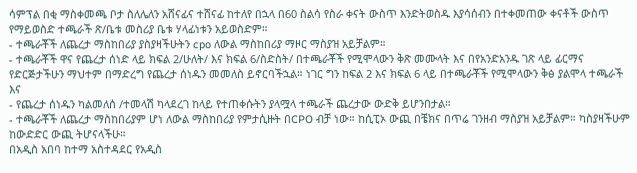ሳምፕል በቂ ማስቀመጫ ቦታ ስለሌለን አሸናፊና ተሸናፊ ከተለየ በኋላ በ60 ስልሳ የስራ ቀናት ውስጥ እንድትወስዱ እያሳሰብን በተቀመጠው ቀናቶች ውስጥ የማይወስድ ተጫራች ጽ/ቤቱ መስሪያ ቤቱ ሃላፊነቱን አይወስድም።
- ተጫራቾች ለጨረታ ማስከበሪያ ያስያዛችሁትን cpo ለውል ማስከበሪያ ማዞር ማስያዝ አይቻልም።
- ተጫራቾች ዋና የጨረታ ሰነድ ላይ ክፍል 2/ሁለት/ እና ክፍል 6/ስድስት/ በተጫራቾች የሚሞላውን ቅጽ መሙላት እና በየአንድአንዱ ገጽ ላይ ፊርማና የድርጅታችሁን ማህተም በማድረግ የጨረታ ሰነዱን መመለስ ይኖርባችኋል። ነገር ግን ከፍል 2 እና ክፍል 6 ላይ በተጫራቾች የሚሞላውን ቅፅ ያልሞላ ተጫራች እና
- የጨረታ ሰነዱን ካልመለሰ /ተመላሽ ካላደረገ ከላይ የተጠቀሱትን ያላሟላ ተጫራች ጨረታው ውድቅ ይሆንበታል።
- ተጫራቾች ለጨረታ ማስከበሪያም ሆነ ለውል ማስከበሪያ የምታሲዙት በCPO ብቻ ነው። ከሲፒኦ ውጪ በቼክና በጥሬ ገንዘብ ማስያዝ አይቻልም። ካስያዛችሁም ከውድድር ውጪ ትሆናላችሁ።
በአዲስ አበባ ከተማ አስተዳደር የአዲስ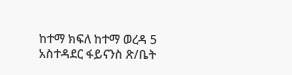ከተማ ክፍለ ከተማ ወረዳ 5 አስተዳደር ፋይናንስ ጽ/ቤት